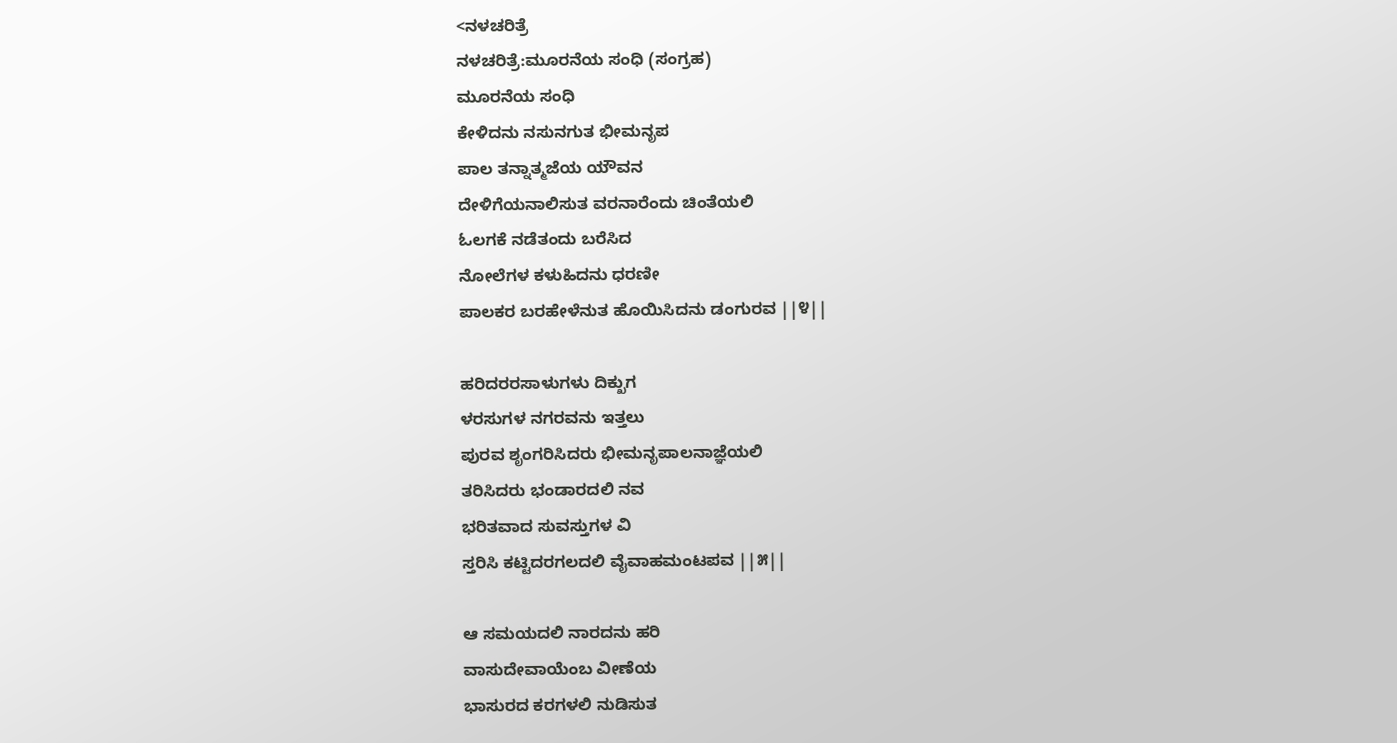<ನಳಚರಿತ್ರೆ
ನಳಚರಿತ್ರೆ:ಮೂರನೆಯ ಸಂಧಿ (ಸಂಗ್ರಹ)
ಮೂರನೆಯ ಸಂಧಿ
ಕೇಳಿದನು ನಸುನಗುತ ಭೀಮನೃಪ
ಪಾಲ ತನ್ನಾತ್ಮಜೆಯ ಯೌವನ
ದೇಳಿಗೆಯನಾಲಿಸುತ ವರನಾರೆಂದು ಚಿಂತೆಯಲಿ
ಓಲಗಕೆ ನಡೆತಂದು ಬರೆಸಿದ
ನೋಲೆಗಳ ಕಳುಹಿದನು ಧರಣೀ
ಪಾಲಕರ ಬರಹೇಳೆನುತ ಹೊಯಿಸಿದನು ಡಂಗುರವ ||೪||

ಹರಿದರರಸಾಳುಗಳು ದಿಕ್ಖುಗ
ಳರಸುಗಳ ನಗರವನು ಇತ್ತಲು
ಪುರವ ಶೃಂಗರಿಸಿದರು ಭೀಮನೃಪಾಲನಾಜ್ಞೆಯಲಿ
ತರಿಸಿದರು ಭಂಡಾರದಲಿ ನವ
ಭರಿತವಾದ ಸುವಸ್ತುಗಳ ವಿ
ಸ್ತರಿಸಿ ಕಟ್ಟಿದರಗಲದಲಿ ವೈವಾಹಮಂಟಪವ ||೫||

ಆ ಸಮಯದಲಿ ನಾರದನು ಹರಿ
ವಾಸುದೇವಾಯೆಂಬ ವೀಣೆಯ
ಭಾಸುರದ ಕರಗಳಲಿ ನುಡಿಸುತ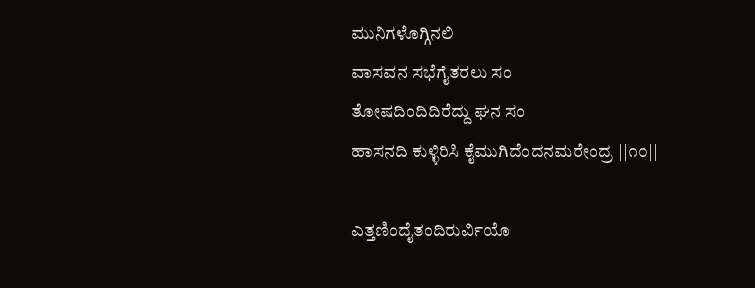ಮುನಿಗಳೊಗ್ಗಿನಲಿ
ವಾಸವನ ಸಭೆಗೈತರಲು ಸಂ
ತೋಷದಿಂದಿದಿರೆದ್ದು ಘನ ಸಂ
ಹಾಸನದಿ ಕುಳ್ಳಿರಿಸಿ ಕೈಮುಗಿದೆಂದನಮರೇಂದ್ರ ||೧೦||

ಎತ್ತಣಿಂದೈತಂದಿರುರ್ವಿಯೊ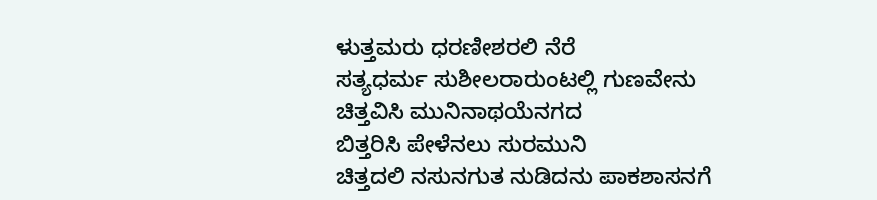ಳುತ್ತಮರು ಧರಣೀಶರಲಿ ನೆರೆ
ಸತ್ಯಧರ್ಮ ಸುಶೀಲರಾರುಂಟಲ್ಲಿ ಗುಣವೇನು
ಚಿತ್ತವಿಸಿ ಮುನಿನಾಥಯೆನಗದ
ಬಿತ್ತರಿಸಿ ಪೇಳೆನಲು ಸುರಮುನಿ
ಚಿತ್ತದಲಿ ನಸುನಗುತ ನುಡಿದನು ಪಾಕಶಾಸನಗೆ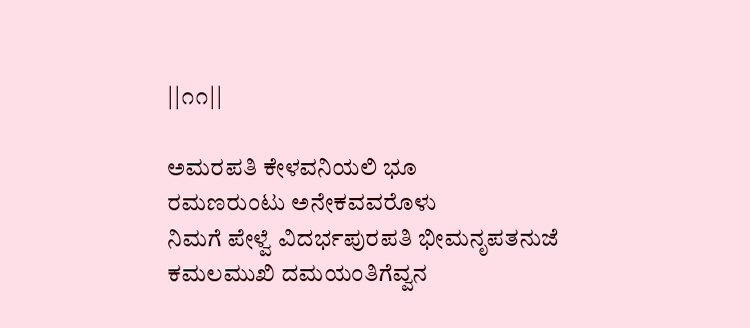||೧೧||

ಅಮರಪತಿ ಕೇಳವನಿಯಲಿ ಭೂ
ರಮಣರುಂಟು ಅನೇಕವವರೊಳು
ನಿಮಗೆ ಪೇಳ್ವೆ ವಿದರ್ಭಪುರಪತಿ ಭೀಮನೃಪತನುಜೆ
ಕಮಲಮುಖಿ ದಮಯಂತಿಗೆವ್ವನ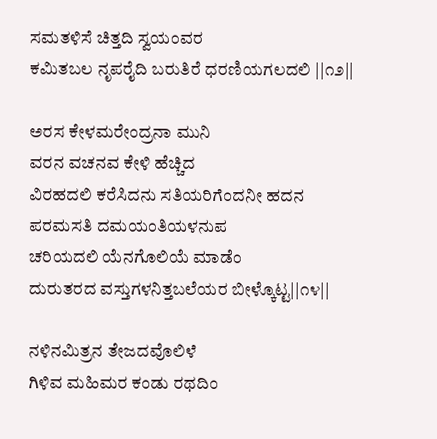ಸಮತಳಿಸೆ ಚಿತ್ತದಿ ಸ್ವಯಂವರ
ಕಮಿತಬಲ ನೃಪರೈದಿ ಬರುತಿರೆ ಧರಣಿಯಗಲದಲಿ ||೧೨||

ಅರಸ ಕೇಳಮರೇಂದ್ರನಾ ಮುನಿ
ವರನ ವಚನವ ಕೇಳಿ ಹೆಚ್ಚಿದ
ವಿರಹದಲಿ ಕರೆಸಿದನು ಸತಿಯರಿಗೆಂದನೀ ಹದನ
ಪರಮಸತಿ ದಮಯಂತಿಯಳನುಪ
ಚರಿಯದಲಿ ಯೆನಗೊಲಿಯೆ ಮಾಡೆಂ
ದುರುತರದ ವಸ್ತುಗಳನಿತ್ತಬಲೆಯರ ಬೀಳ್ಕೊಟ್ಟ||೧೪||

ನಳಿನಮಿತ್ರನ ತೇಜದವೊಲಿಳೆ
ಗಿಳಿವ ಮಹಿಮರ ಕಂಡು ರಥದಿಂ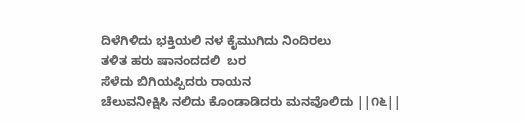ದಿಳೆಗಿಳಿದು ಭಕ್ತಿಯಲಿ ನಳ ಕೈಮುಗಿದು ನಿಂದಿರಲು
ತಳಿತ ಹರು ಷಾನಂದದಲಿ  ಬರ
ಸೆಳೆದು ಬಿಗಿಯಪ್ಪಿದರು ರಾಯನ
ಚೆಲುವನೀಕ್ಷಿಸಿ ನಲಿದು ಕೊಂಡಾಡಿದರು ಮನವೊಲಿದು ||೧೬||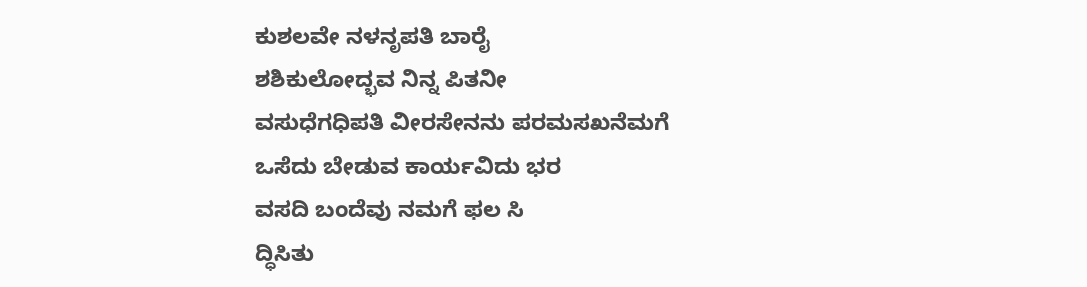ಕುಶಲವೇ ನಳನೃಪತಿ ಬಾರೈ
ಶಶಿಕುಲೋದ್ಭವ ನಿನ್ನ ಪಿತನೀ
ವಸುಧೆಗಧಿಪತಿ ವೀರಸೇನನು ಪರಮಸಖನೆಮಗೆ
ಒಸೆದು ಬೇಡುವ ಕಾರ್ಯವಿದು ಭರ
ವಸದಿ ಬಂದೆವು ನಮಗೆ ಫಲ ಸಿ
ದ್ಧಿಸಿತು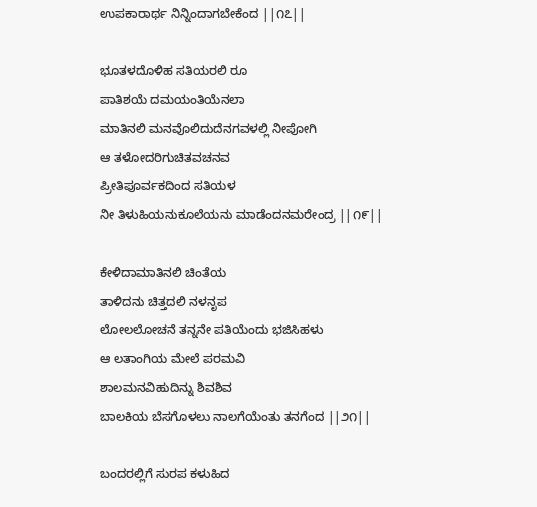ಉಪಕಾರಾರ್ಥ ನಿನ್ನಿಂದಾಗಬೇಕೆಂದ ||೧೭||

ಭೂತಳದೊಳಿಹ ಸತಿಯರಲಿ ರೂ
ಪಾತಿಶಯೆ ದಮಯಂತಿಯೆನಲಾ
ಮಾತಿನಲಿ ಮನವೊಲಿದುದೆನಗವಳಲ್ಲಿ ನೀಪೋಗಿ
ಆ ತಳೋದರಿಗುಚಿತವಚನವ
ಪ್ರೀತಿಪೂರ್ವಕದಿಂದ ಸತಿಯಳ
ನೀ ತಿಳುಹಿಯನುಕೂಲೆಯನು ಮಾಡೆಂದನಮರೇಂದ್ರ ||೧೯||

ಕೇಳಿದಾಮಾತಿನಲಿ ಚಿಂತೆಯ
ತಾಳಿದನು ಚಿತ್ತದಲಿ ನಳನೃಪ
ಲೋಲಲೋಚನೆ ತನ್ನನೇ ಪತಿಯೆಂದು ಭಜಿಸಿಹಳು
ಆ ಲತಾಂಗಿಯ ಮೇಲೆ ಪರಮವಿ
ಶಾಲಮನವಿಹುದಿನ್ನು ಶಿವಶಿವ
ಬಾಲಕಿಯ ಬೆಸಗೊಳಲು ನಾಲಗೆಯೆಂತು ತನಗೆಂದ ||೨೧||

ಬಂದರಲ್ಲಿಗೆ ಸುರಪ ಕಳುಹಿದ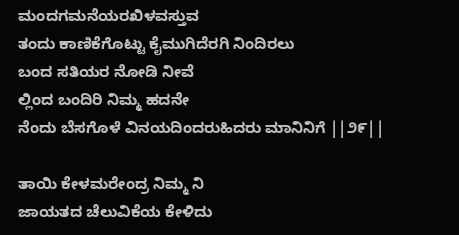ಮಂದಗಮನೆಯರಖಿಳವಸ್ತುವ
ತಂದು ಕಾಣಿಕೆಗೊಟ್ಟು ಕೈಮುಗಿದೆರಗಿ ನಿಂದಿರಲು
ಬಂದ ಸತಿಯರ ನೋಡಿ ನೀವೆ
ಲ್ಲಿಂದ ಬಂದಿರಿ ನಿಮ್ಮ ಹದನೇ
ನೆಂದು ಬೆಸಗೊಳೆ ವಿನಯದಿಂದರುಹಿದರು ಮಾನಿನಿಗೆ ||೨೯||

ತಾಯಿ ಕೇಳಮರೇಂದ್ರ ನಿಮ್ಮ ನಿ
ಜಾಯತದ ಚೆಲುವಿಕೆಯ ಕೇಳಿದು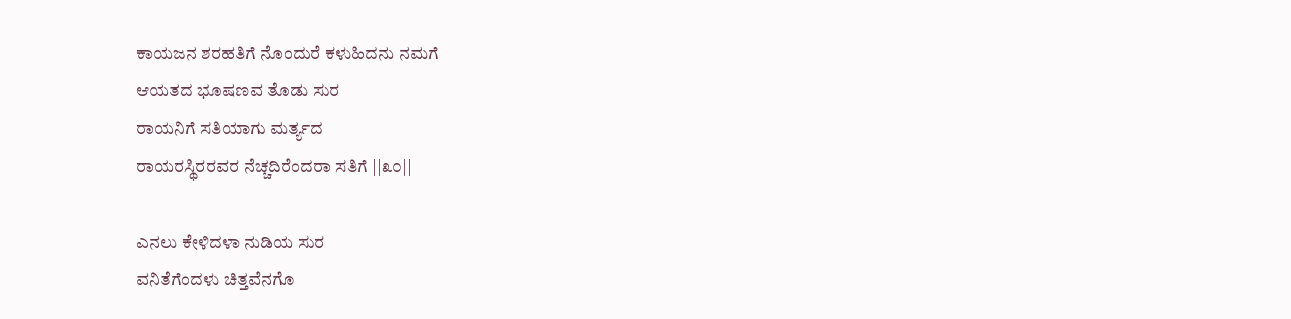ಕಾಯಜನ ಶರಹತಿಗೆ ನೊಂದುರೆ ಕಳುಹಿದನು ನಮಗೆ
ಆಯತದ ಭೂಷಣವ ತೊಡು ಸುರ
ರಾಯನಿಗೆ ಸತಿಯಾಗು ಮರ್ತ್ಯದ
ರಾಯರಸ್ಥಿರರವರ ನೆಚ್ಚದಿರೆಂದರಾ ಸತಿಗೆ ||೩೦||

ಎನಲು ಕೇಳಿದಳಾ ನುಡಿಯ ಸುರ
ವನಿತೆಗೆಂದಳು ಚಿತ್ತವೆನಗೊ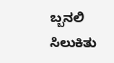ಬ್ಬನಲಿ ಸಿಲುಕಿತು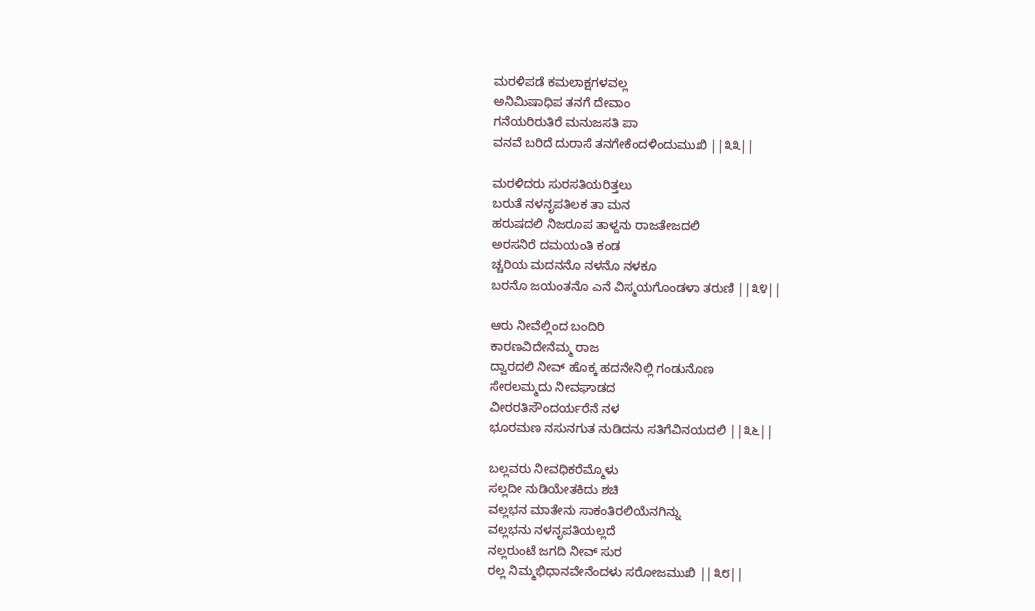ಮರಳಿಪಡೆ ಕಮಲಾಕ್ಷಗಳವಲ್ಲ
ಅನಿಮಿಷಾಧಿಪ ತನಗೆ ದೇವಾಂ
ಗನೆಯರಿರುತಿರೆ ಮನುಜಸತಿ ಪಾ
ವನವೆ ಬರಿದೆ ದುರಾಸೆ ತನಗೇಕೆಂದಳಿಂದುಮುಖಿ ||೩೩||

ಮರಳಿದರು ಸುರಸತಿಯರಿತ್ತಲು
ಬರುತೆ ನಳನೃಪತಿಲಕ ತಾ ಮನ
ಹರುಷದಲಿ ನಿಜರೂಪ ತಾಳ್ದನು ರಾಜತೇಜದಲಿ
ಅರಸನಿರೆ ದಮಯಂತಿ ಕಂಡ
ಚ್ಚರಿಯ ಮದನನೊ ನಳನೊ ನಳಕೂ
ಬರನೊ ಜಯಂತನೊ ಎನೆ ವಿಸ್ಮಯಗೊಂಡಳಾ ತರುಣಿ ||೩೪||

ಆರು ನೀವೆಲ್ಲಿಂದ ಬಂದಿರಿ
ಕಾರಣವಿದೇನೆಮ್ಮ ರಾಜ
ದ್ವಾರದಲಿ ನೀವ್ ಹೊಕ್ಕ ಹದನೇನಿಲ್ಲಿ ಗಂಡುನೊಣ
ಸೇರಲಮ್ಮದು ನೀವಘಾಡದ
ವೀರರತಿಸೌಂದರ್ಯರೆನೆ ನಳ
ಭೂರಮಣ ನಸುನಗುತ ನುಡಿದನು ಸತಿಗೆವಿನಯದಲಿ ||೩೬||

ಬಲ್ಲವರು ನೀವಧಿಕರೆಮ್ಮೊಳು
ಸಲ್ಲದೀ ನುಡಿಯೇತಕಿದು ಶಚಿ
ವಲ್ಲಭನ ಮಾತೇನು ಸಾಕಂತಿರಲಿಯೆನಗಿನ್ನು
ವಲ್ಲಭನು ನಳನೃಪತಿಯಲ್ಲದೆ
ನಲ್ಲರುಂಟೆ ಜಗದಿ ನೀವ್ ಸುರ
ರಲ್ಲ ನಿಮ್ಮಭಿಧಾನವೇನೆಂದಳು ಸರೋಜಮುಖಿ ||೩೮||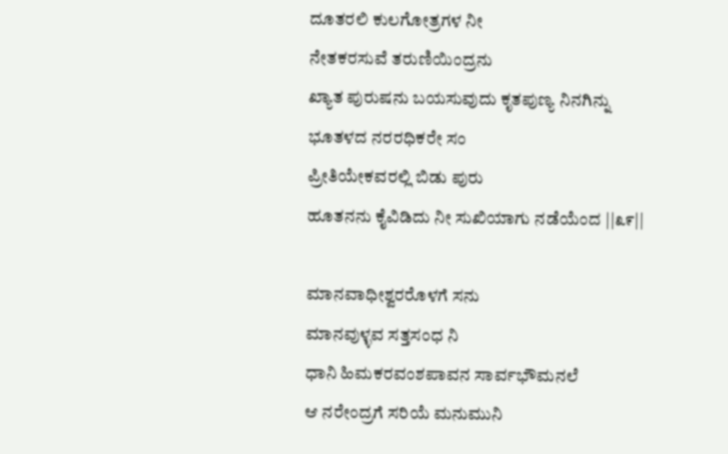ದೂತರಲಿ ಕುಲಗೋತ್ರಗಳ ನೀ
ನೇತಕರಸುವೆ ತರುಣಿಯಿಂದ್ರನು
ಖ್ಯಾತ ಪುರುಷನು ಬಯಸುವುದು ಕೃತಪುಣ್ಯ ನಿನಗಿನ್ನು
ಭೂತಳದ ನರರಧಿಕರೇ ಸಂ
ಪ್ರೀತಿಯೇಕವರಲ್ಲಿ ಬಿಡು ಪುರು
ಹೂತನನು ಕೈವಿಡಿದು ನೀ ಸುಖಿಯಾಗು ನಡೆಯೆಂದ ||೩೯||

ಮಾನವಾಧೀಶ್ವರರೊಳಗೆ ಸನು
ಮಾನವುಳ್ಳವ ಸತ್ತಸಂಧ ನಿ
ಧಾನಿ ಹಿಮಕರವಂಶಪಾವನ ಸಾರ್ವಭೌಮನಲೆ
ಆ ನರೇಂದ್ರಗೆ ಸರಿಯೆ ಮನುಮುನಿ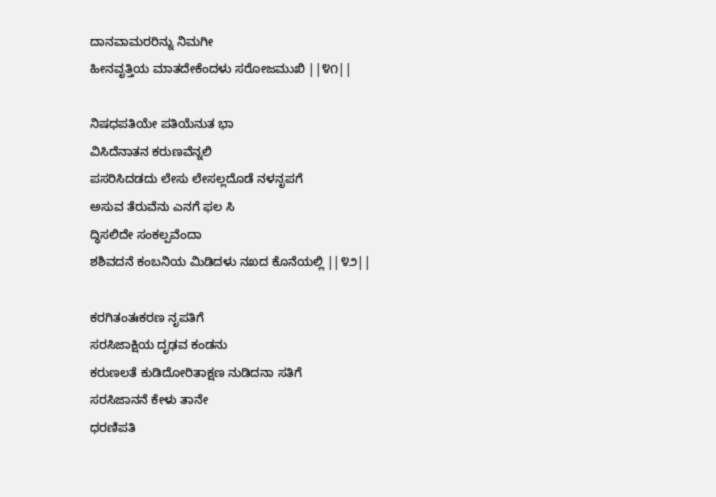ದಾನವಾಮರರಿನ್ನು ನಿಮಗೀ
ಹೀನವೃತ್ತಿಯ ಮಾತದೇಕೆಂದಳು ಸರೋಜಮುಖಿ ||೪೧||

ನಿಷಧಪತಿಯೇ ಪತಿಯೆನುತ ಭಾ
ವಿಸಿದೆನಾತನ ಕರುಣವೆನ್ನಲಿ
ಪಸರಿಸಿದಡದು ಲೇಸು ಲೇಸಲ್ಲದೊಡೆ ನಳನೃಪಗೆ
ಅಸುವ ತೆರುವೆನು ಎನಗೆ ಫಲ ಸಿ
ದ್ಧಿಸಲಿದೇ ಸಂಕಲ್ಪವೆಂದಾ
ಶಶಿವದನೆ ಕಂಬನಿಯ ಮಿಡಿದಳು ನಖದ ಕೊನೆಯಲ್ಲಿ ||೪೨||

ಕರಗಿತಂತಃಕರಣ ನೃಪತಿಗೆ
ಸರಸಿಜಾಕ್ಷಿಯ ದೃಢವ ಕಂಡನು
ಕರುಣಲತೆ ಕುಡಿದೋರಿತಾಕ್ಷಣ ನುಡಿದನಾ ಸತಿಗೆ
ಸರಸಿಜಾನನೆ ಕೇಳು ತಾನೇ
ಧರಣಿಪತಿ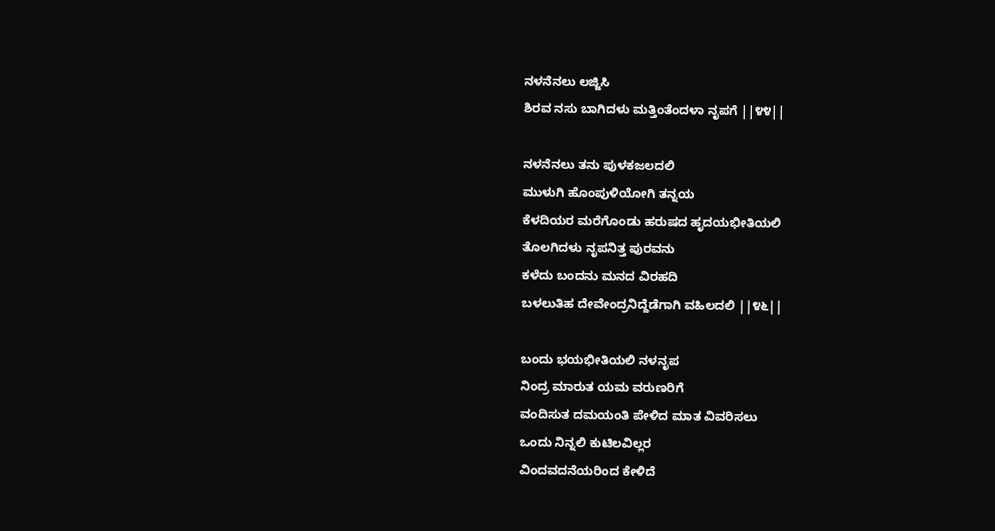ನಳನೆನಲು ಲಜ್ಜಿಸಿ
ಶಿರವ ನಸು ಬಾಗಿದಳು ಮತ್ತಿಂತೆಂದಳಾ ನೃಪಗೆ ||೪೪||

ನಳನೆನಲು ತನು ಪುಳಕಜಲದಲಿ
ಮುಳುಗಿ ಹೊಂಪುಳಿಯೋಗಿ ತನ್ನಯ
ಕೆಳದಿಯರ ಮರೆಗೊಂಡು ಹರುಷದ ಹೃದಯಭೀತಿಯಲಿ
ತೊಲಗಿದಳು ನೃಪನಿತ್ತ ಪುರವನು
ಕಳೆದು ಬಂದನು ಮನದ ವಿರಹದಿ
ಬಳಲುತಿಹ ದೇವೇಂದ್ರನಿದ್ದೆಡೆಗಾಗಿ ವಹಿಲದಲಿ ||೪೬||

ಬಂದು ಭಯಭೀತಿಯಲಿ ನಳನೃಪ
ನಿಂದ್ರ ಮಾರುತ ಯಮ ವರುಣರಿಗೆ
ವಂದಿಸುತ ದಮಯಂತಿ ಪೇಳಿದ ಮಾತ ವಿವರಿಸಲು
ಒಂದು ನಿನ್ನಲಿ ಕುಟಿಲವಿಲ್ಲರ
ವಿಂದವದನೆಯರಿಂದ ಕೇಳಿದೆ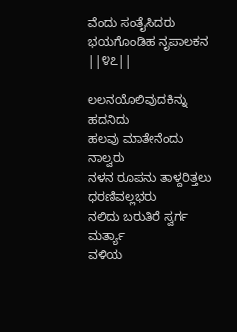ವೆಂದು ಸಂತೈಸಿದರು ಭಯಗೊಂಡಿಹ ನೃಪಾಲಕನ ||೪೭||

ಲಲನಯೊಲಿವುದಕಿನ್ನು ಹದನಿದು
ಹಲವು ಮಾತೇನೆಂದು ನಾಲ್ವರು
ನಳನ ರೂಪನು ತಾಳ್ದರಿತ್ತಲು ಧರಣಿವಲ್ಲಭರು
ನಲಿದು ಬರುತಿರೆ ಸ್ವರ್ಗ ಮರ್ತ್ಯಾ
ವಳಿಯ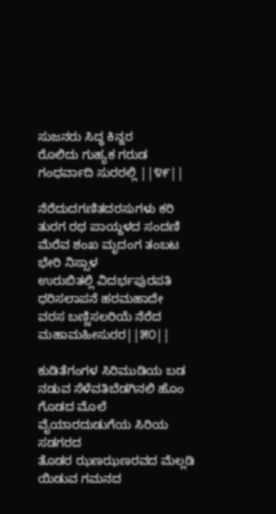ಸುಜನರು ಸಿದ್ಧ ಕಿನ್ನರ
ರೊಲಿದು ಗುಹ್ಯಕ ಗರುಡ ಗಂಧರ್ವಾದಿ ಸುರರಲ್ಲಿ ||೪೯||

ನೆರೆದುದಗಣಿತದರಸುಗಳು ಕರಿ
ತುರಗ ರಥ ಪಾಯ್ದಳದ ಸಂದಣಿ
ಮೆರೆವ ಶಂಖ ಮೃದಂಗ ತಂಬಟ ಭೇರಿ ನಿಸ್ಸಾಳ
ಉರುಬಿತಲ್ಲಿ ವಿದರ್ಭಪುರಪತಿ
ಧರಿಸಲಾಪನೆ ಹರಮಹಾದೇ
ವರಸ ಬಣ್ಣಿಸಲರಿಯೆ ನೆರೆದ ಮಹಾಮಹೀಸುರರ||೫೦||

ಕುಡಿತೆಗಂಗಳ ಸಿರಿಮುಡಿಯ ಬಡ
ನಡುವ ಸೆಳೆವತಿಬೆಡಗಿನಲಿ ಹೊಂ
ಗೊಡದ ಮೊಲೆ ವೈಯಾರದುಡುಗೆಯ ಸಿರಿಯ ಸಡಗರದ
ತೊಡರ ಝಣಝಣರವದ ಮೆಲ್ಲಡಿ
ಯಿಡುವ ಗಮನದ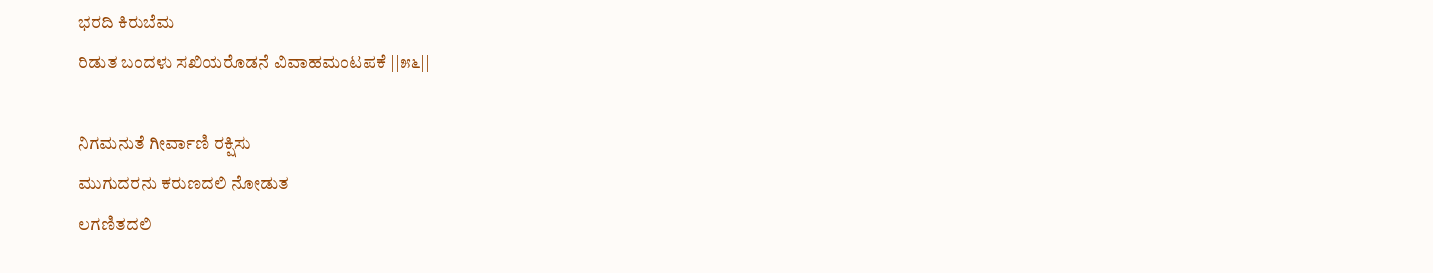ಭರದಿ ಕಿರುಬೆಮ
ರಿಡುತ ಬಂದಳು ಸಖಿಯರೊಡನೆ ವಿವಾಹಮಂಟಪಕೆ ||೫೬||

ನಿಗಮನುತೆ ಗೀರ್ವಾಣಿ ರಕ್ಷಿಸು
ಮುಗುದರನು ಕರುಣದಲಿ ನೋಡುತ
ಲಗಣಿತದಲಿ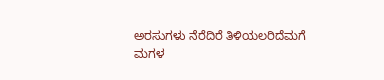ಅರಸುಗಳು ನೆರೆದಿರೆ ತಿಳಿಯಲರಿದೆಮಗೆ
ಮಗಳ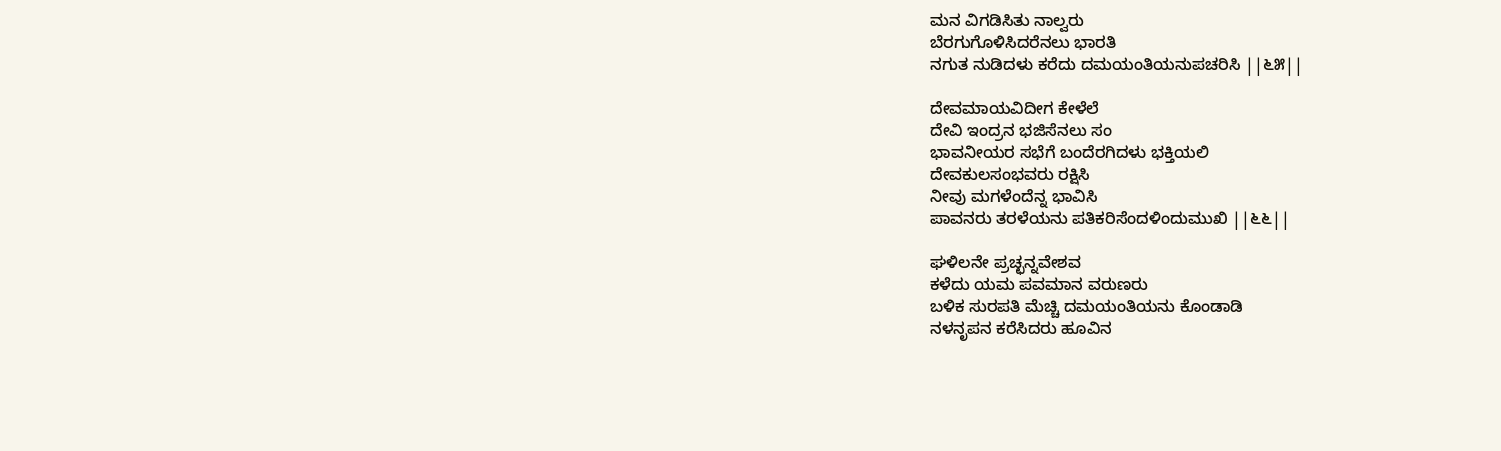ಮನ ವಿಗಡಿಸಿತು ನಾಲ್ವರು
ಬೆರಗುಗೊಳಿಸಿದರೆನಲು ಭಾರತಿ
ನಗುತ ನುಡಿದಳು ಕರೆದು ದಮಯಂತಿಯನುಪಚರಿಸಿ ||೬೫||

ದೇವಮಾಯವಿದೀಗ ಕೇಳೆಲೆ
ದೇವಿ ಇಂದ್ರನ ಭಜಿಸೆನಲು ಸಂ
ಭಾವನೀಯರ ಸಭೆಗೆ ಬಂದೆರಗಿದಳು ಭಕ್ತಿಯಲಿ
ದೇವಕುಲಸಂಭವರು ರಕ್ಷಿಸಿ
ನೀವು ಮಗಳೆಂದೆನ್ನ ಭಾವಿಸಿ
ಪಾವನರು ತರಳೆಯನು ಪತಿಕರಿಸೆಂದಳಿಂದುಮುಖಿ ||೬೬||

ಘಳಿಲನೇ ಪ್ರಚ್ಛನ್ನವೇಶವ
ಕಳೆದು ಯಮ ಪವಮಾನ ವರುಣರು
ಬಳಿಕ ಸುರಪತಿ ಮೆಚ್ಚಿ ದಮಯಂತಿಯನು ಕೊಂಡಾಡಿ
ನಳನೃಪನ ಕರೆಸಿದರು ಹೂವಿನ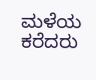ಮಳೆಯ ಕರೆದರು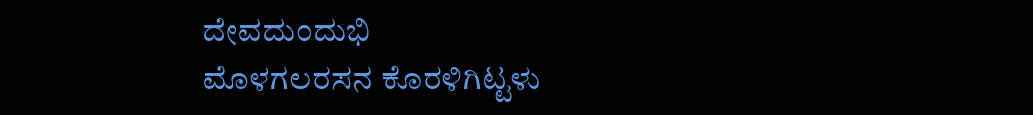ದೇವದುಂದುಭಿ
ಮೊಳಗಲರಸನ ಕೊರಳಿಗಿಟ್ಟಳು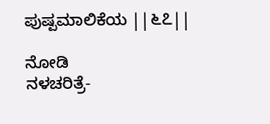ಪುಷ್ಪಮಾಲಿಕೆಯ ||೬೭||

ನೋಡಿ
ನಳಚರಿತ್ರೆ-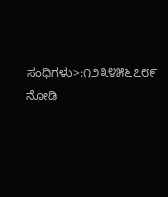ಸಂಧಿಗಳು>:೧೨೩೪೫೬೭೮೯
ನೋಡಿ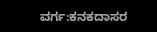ವರ್ಗ:ಕನಕದಾಸರ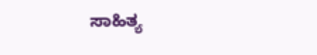ಸಾಹಿತ್ಯ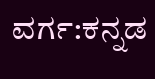ವರ್ಗ:ಕನ್ನಡ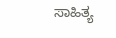ಸಾಹಿತ್ಯ